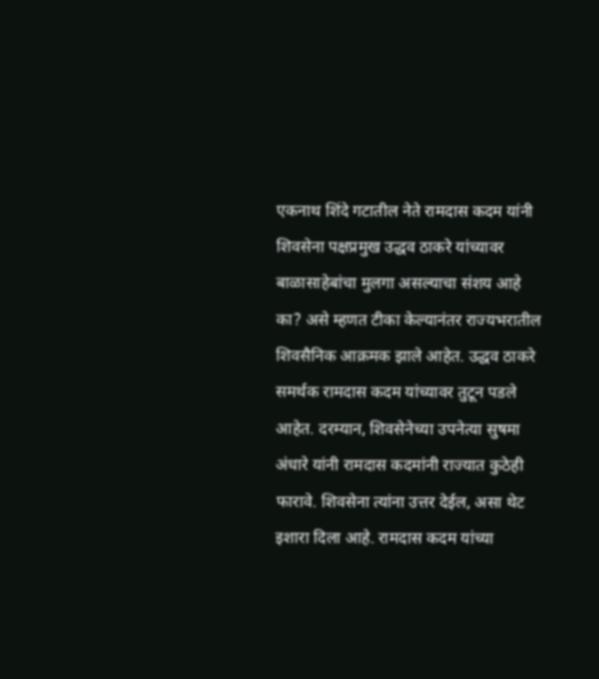एकनाथ शिंदे गटातील नेते रामदास कदम यांनी शिवसेना पक्षप्रमुख उद्धव ठाकरे यांच्यावर बाळासाहेबांचा मुलगा असल्याचा संशय आहे का? असे म्हणत टीका केल्यानंतर राज्यभरातील शिवसैनिक आक्रमक झाले आहेत. उद्धव ठाकरे समर्थक रामदास कदम यांच्यावर तुटून पडले आहेत. दरम्यान, शिवसेनेच्या उपनेत्या सुषमा अंधारे यांनी रामदास कदमांनी राज्यात कुठेही फारावे. शिवसेना त्यांना उत्तर देईल, असा थेट इशारा दिला आहे. रामदास कदम यांच्या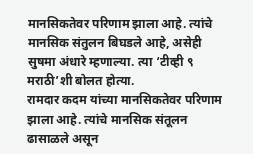मानसिकतेवर परिणाम झाला आहे. त्यांचे मानसिक संतुलन बिघडले आहे, असेही सुषमा अंधारे म्हणाल्या. त्या ‘टीव्ही ९ मराठी’शी बोलत होत्या.
रामदार कदम यांच्या मानसिकतेवर परिणाम झाला आहे. त्यांचे मानसिक संतूलन ढासाळले असून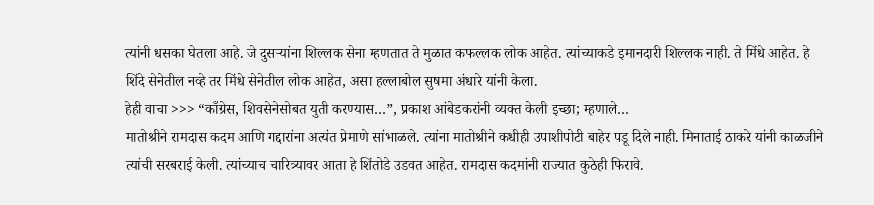त्यांनी धसका घेतला आहे. जे दुसऱ्यांना शिल्लक सेना म्हणतात ते मुळात कफल्लक लोक आहेत. त्यांच्याकडे इमानदारी शिल्लक नाही. ते मिंधे आहेत. हे शिंदे सेनेतील नव्हे तर मिंधे सेनेतील लोक आहेत, असा हल्लाबोल सुषमा अंधारे यांनी केला.
हेही वाचा >>> “काँग्रेस, शिवसेनेसोबत युती करण्यास…”, प्रकाश आंबेडकरांनी व्यक्त केली इच्छा; म्हणाले…
मातोश्रीने रामदास कदम आणि गद्दारांना अत्यंत प्रेमाणे सांभाळले. त्यांना मातोश्रीने कधीही उपाशीपोटी बाहेर पडू दिले नाही. मिनाताई ठाकरे यांनी काळजीने त्यांची सरबराई केली. त्यांच्याच चारित्र्यावर आता हे शिंतोडे उडवत आहेत. रामदास कदमांनी राज्यात कुठेही फिरावे.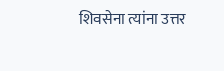शिवसेना त्यांना उत्तर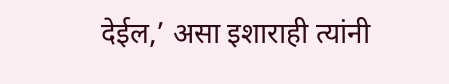देईल,’ असा इशाराही त्यांनी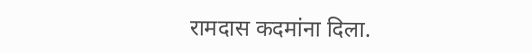रामदास कदमांना दिला.